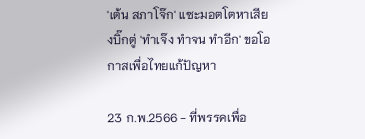'เต้น สภาโจ๊ก' แซะมอตโตหาเสียงบิ๊กตู่ 'ทำเจ๊ง ทำจน ทำอีก' ขอโอกาสเพื่อไทยแก้ปัญหา

23 ก.พ.2566 - ที่พรรคเพื่อ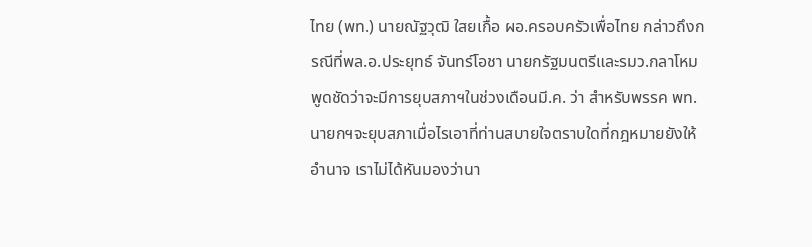ไทย (พท.) นายณัฐวุฒิ ใสยเกื้อ ผอ.ครอบครัวเพื่อไทย กล่าวถึงกรณีที่พล.อ.ประยุทธ์ จันทร์โอชา นายกรัฐมนตรีและรมว.กลาโหม พูดชัดว่าจะมีการยุบสภาฯในช่วงเดือนมี.ค. ว่า สำหรับพรรค พท. นายกฯจะยุบสภาเมื่อไรเอาที่ท่านสบายใจตราบใดที่กฎหมายยังให้อำนาจ เราไม่ได้หันมองว่านา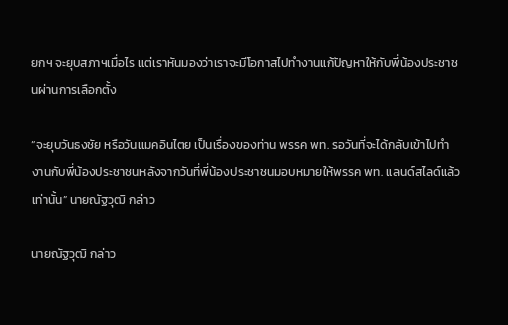ยกฯ จะยุบสภาฯเมื่อไร แต่เราหันมองว่าเราจะมีโอกาสไปทำงานแก้ปัญหาให้กับพี่น้องประชาชนผ่านการเลือกตั้ง

“จะยุบวันธงชัย หรือวันแมคอินไตย เป็นเรื่องของท่าน พรรค พท. รอวันที่จะได้กลับเข้าไปทำงานกับพี่น้องประชาชนหลังจากวันที่พี่น้องประชาชนมอบหมายให้พรรค พท. แลนด์สไลด์แล้วเท่านั้น” นายณัฐวุฒิ กล่าว

นายณัฐวุฒิ กล่าว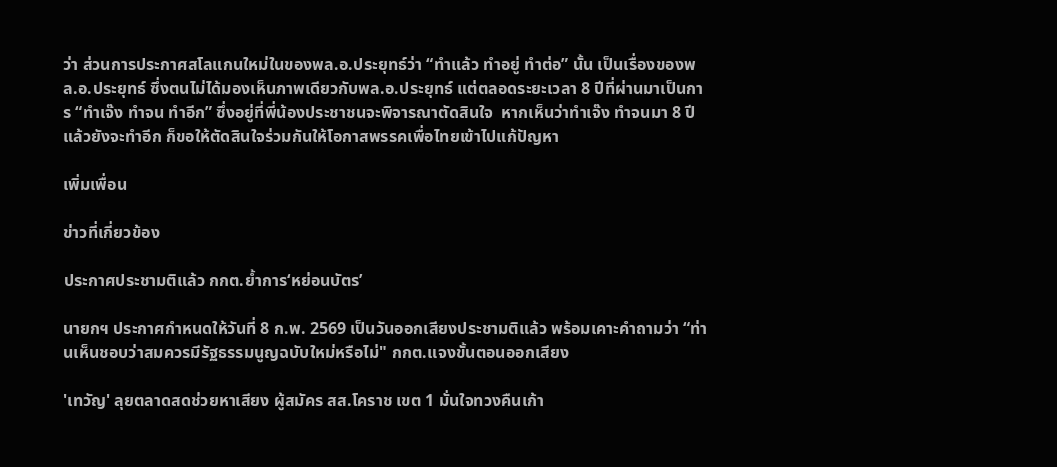ว่า ส่วนการประกาศสโลแกนใหม่ในของพล.อ.ประยุทธ์ว่า “ทำแล้ว ทำอยู่ ทำต่อ” นั้น เป็นเรื่องของพล.อ.ประยุทธ์ ซึ่งตนไม่ได้มองเห็นภาพเดียวกับพล.อ.ประยุทธ์ แต่ตลอดระยะเวลา 8 ปีที่ผ่านมาเป็นการ “ทำเจ๊ง ทำจน ทำอีก” ซึ่งอยู่ที่พี่น้องประชาชนจะพิจารณาตัดสินใจ  หากเห็นว่าทำเจ๊ง ทำจนมา 8 ปี แล้วยังจะทำอีก ก็ขอให้ตัดสินใจร่วมกันให้โอกาสพรรคเพื่อไทยเข้าไปแก้ปัญหา

เพิ่มเพื่อน

ข่าวที่เกี่ยวข้อง

ประกาศประชามติแล้ว กกต.ยํ้าการ‘หย่อนบัตร’

นายกฯ ประกาศกำหนดให้วันที่ 8 ก.พ. 2569 เป็นวันออกเสียงประชามติแล้ว พร้อมเคาะคำถามว่า “ท่านเห็นชอบว่าสมควรมีรัฐธรรมนูญฉบับใหม่หรือไม่" กกต.แจงขั้นตอนออกเสียง

'เทวัญ' ลุยตลาดสดช่วยหาเสียง ผู้สมัคร สส.โคราช เขต 1 มั่นใจทวงคืนเก้า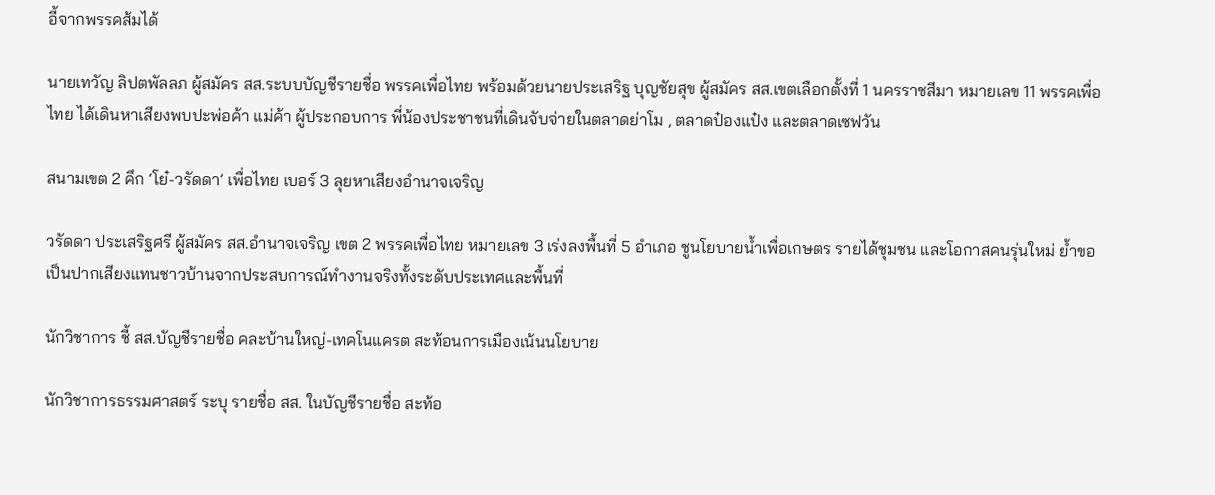อี้จากพรรคส้มได้

นายเทวัญ ลิปตพัลลภ ผู้สมัคร สส.ระบบบัญชีรายชื่อ พรรคเพื่อไทย พร้อมด้วยนายประเสริฐ บุญชัยสุข ผู้สมัคร สส.เขตเลือกตั้งที่ 1 นครราชสีมา หมายเลข 11 พรรคเพื่อไทย ได้เดินหาเสียงพบปะพ่อค้า แม่ค้า ผู้ประกอบการ พี่น้องประชาชนที่เดินจับจ่ายในตลาดย่าโม , ตลาดป๋องแป๋ง และตลาดเซฟวัน

สนามเขต 2 คึก ‘โย๋-วรัดดา’ เพื่อไทย เบอร์ 3 ลุยหาเสียงอำนาจเจริญ

วรัดดา ประเสริฐศรี ผู้สมัคร สส.อำนาจเจริญ เขต 2 พรรคเพื่อไทย หมายเลข 3 เร่งลงพื้นที่ 5 อำเภอ ชูนโยบายน้ำเพื่อเกษตร รายได้ชุมชน และโอกาสคนรุ่นใหม่ ย้ำขอเป็นปากเสียงแทนชาวบ้านจากประสบการณ์ทำงานจริงทั้งระดับประเทศและพื้นที่

นักวิชาการ ชี้ สส.บัญชีรายชื่อ คละบ้านใหญ่-เทคโนแครต สะท้อนการเมืองเน้นนโยบาย

นักวิชาการธรรมศาสตร์ ระบุ รายชื่อ สส. ในบัญชีรายชื่อ สะท้อ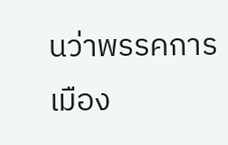นว่าพรรคการเมือง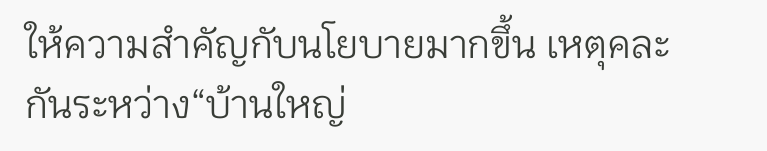ให้ความสำคัญกับนโยบายมากขึ้น เหตุคละกันระหว่าง“บ้านใหญ่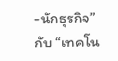-นักธุรกิจ” กับ “เทคโน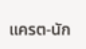แครต-นัก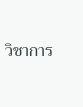วิชาการ